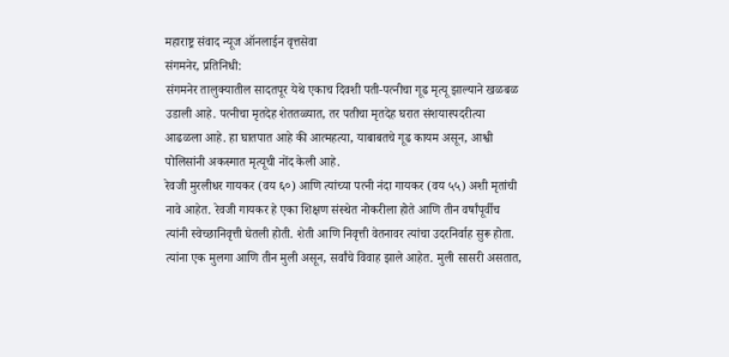महाराष्ट्र संवाद न्यूज ऑनलाईन वृत्तसेवा
संगमनेर, प्रतिनिधी:
संगमनेर तालुक्यातील सादतपूर येथे एकाच दिवशी पती-पत्नीचा गूढ मृत्यू झाल्याने खळबळ उडाली आहे. पत्नीचा मृतदेह शेततळ्यात, तर पतीचा मृतदेह घरात संशयास्पदरीत्या आढळला आहे. हा घातपात आहे की आत्महत्या, याबाबतचे गूढ कायम असून, आश्वी पोलिसांनी अकस्मात मृत्यूची नोंद केली आहे.
रेवजी मुरलीधर गायकर (वय ६०) आणि त्यांच्या पत्नी नंदा गायकर (वय ५५) अशी मृतांची नावे आहेत. रेवजी गायकर हे एका शिक्षण संस्थेत नोकरीला होते आणि तीन वर्षांपूर्वीच त्यांनी स्वेच्छानिवृत्ती घेतली होती. शेती आणि निवृत्ती वेतनावर त्यांचा उदरनिर्वाह सुरू होता. त्यांना एक मुलगा आणि तीन मुली असून, सर्वांचे विवाह झाले आहेत. मुली सासरी असतात,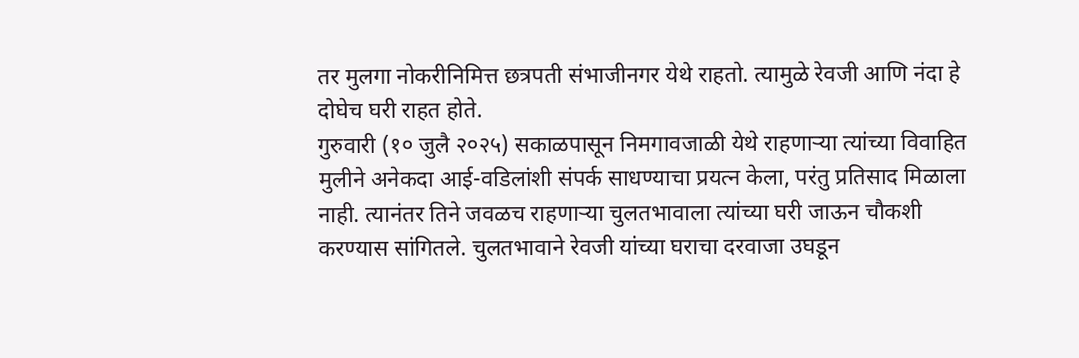तर मुलगा नोकरीनिमित्त छत्रपती संभाजीनगर येथे राहतो. त्यामुळे रेवजी आणि नंदा हे दोघेच घरी राहत होते.
गुरुवारी (१० जुलै २०२५) सकाळपासून निमगावजाळी येथे राहणाऱ्या त्यांच्या विवाहित मुलीने अनेकदा आई-वडिलांशी संपर्क साधण्याचा प्रयत्न केला, परंतु प्रतिसाद मिळाला नाही. त्यानंतर तिने जवळच राहणाऱ्या चुलतभावाला त्यांच्या घरी जाऊन चौकशी करण्यास सांगितले. चुलतभावाने रेवजी यांच्या घराचा दरवाजा उघडून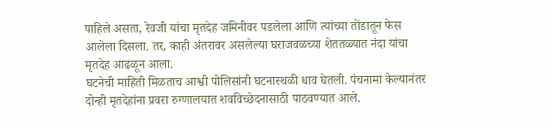पाहिले असता, रेवजी यांचा मृतदेह जमिनीवर पडलेला आणि त्यांच्या तोंडातून फेस आलेला दिसला. तर, काही अंतरावर असलेल्या घराजवळच्या शेततळ्यात नंदा यांचा मृतदेह आढळून आला.
घटनेची माहिती मिळताच आश्वी पोलिसांनी घटनास्थळी धाव घेतली. पंचनामा केल्यानंतर दोन्ही मृतदेहांना प्रवरा रुग्णालयात शवविच्छेदनासाठी पाठवण्यात आले.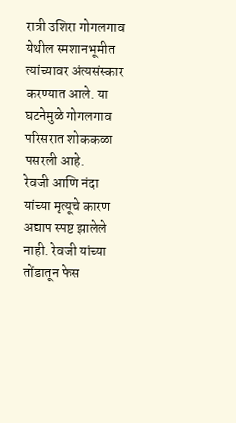रात्री उशिरा गोगलगाव येथील स्मशानभूमीत त्यांच्यावर अंत्यसंस्कार करण्यात आले. या घटनेमुळे गोगलगाव परिसरात शोककळा पसरली आहे.
रेवजी आणि नंदा यांच्या मृत्यूचे कारण अद्याप स्पष्ट झालेले नाही. रेवजी यांच्या तोंडातून फेस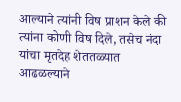आल्याने त्यांनी विष प्राशन केले की त्यांना कोणी विष दिले, तसेच नंदा यांचा मृतदेह शेततळ्यात आढळल्याने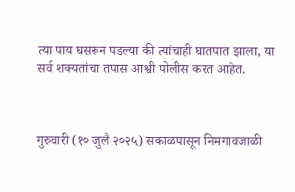त्या पाय घसरून पडल्या की त्यांचाही घातपात झाला, या सर्व शक्यतांचा तपास आश्वी पोलीस करत आहेत.



गुरुवारी (१० जुलै २०२५) सकाळपासून निमगावजाळी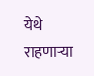येथे राहणाऱ्या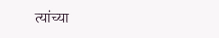त्यांच्या